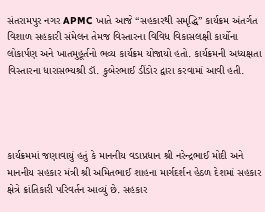સંતરામપુર નગર APMC ખાતે આજે “સહકારથી સમૃદ્ધિ” કાર્યક્રમ અંતર્ગત વિશાળ સહકારી સંમેલન તેમજ વિસ્તારના વિવિધ વિકાસલક્ષી કાર્યોના લોકાર્પણ અને ખાતમુહૂર્તનો ભવ્ય કાર્યક્રમ યોજાયો હતો. કાર્યક્રમની અધ્યક્ષતા વિસ્તારના ધારાસભ્યશ્રી ડૉ. કુબેરભાઈ ડીંડોર દ્વારા કરવામાં આવી હતી.




કાર્યક્રમમાં જણાવાયું હતું કે માનનીય વડાપ્રધાન શ્રી નરેન્દ્રભાઈ મોદી અને માનનીય સહકાર મંત્રી શ્રી અમિતભાઈ શાહના માર્ગદર્શન હેઠળ દેશમાં સહકાર ક્ષેત્રે ક્રાંતિકારી પરિવર્તન આવ્યું છે. સહકાર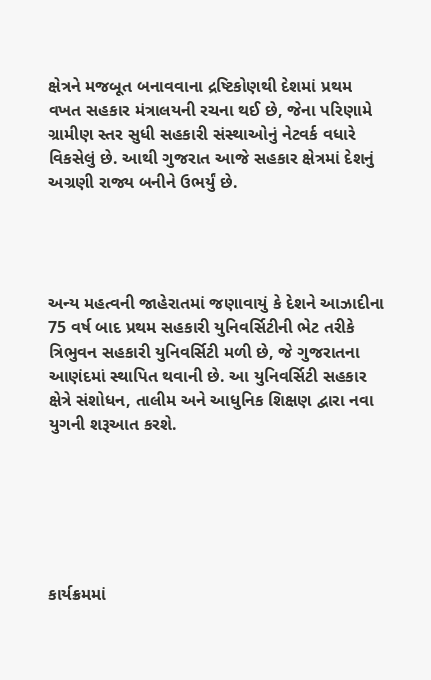ક્ષેત્રને મજબૂત બનાવવાના દ્રષ્ટિકોણથી દેશમાં પ્રથમ વખત સહકાર મંત્રાલયની રચના થઈ છે, જેના પરિણામે ગ્રામીણ સ્તર સુધી સહકારી સંસ્થાઓનું નેટવર્ક વધારે વિકસેલું છે. આથી ગુજરાત આજે સહકાર ક્ષેત્રમાં દેશનું અગ્રણી રાજ્ય બનીને ઉભર્યું છે.




અન્ય મહત્વની જાહેરાતમાં જણાવાયું કે દેશને આઝાદીના 75 વર્ષ બાદ પ્રથમ સહકારી યુનિવર્સિટીની ભેટ તરીકે ત્રિભુવન સહકારી યુનિવર્સિટી મળી છે, જે ગુજરાતના આણંદમાં સ્થાપિત થવાની છે. આ યુનિવર્સિટી સહકાર ક્ષેત્રે સંશોધન, તાલીમ અને આધુનિક શિક્ષણ દ્વારા નવા યુગની શરૂઆત કરશે.






કાર્યક્રમમાં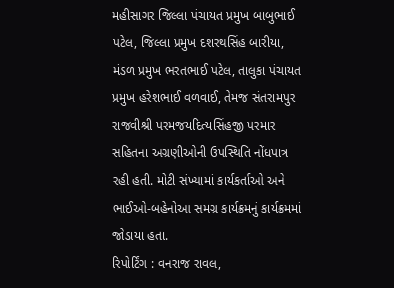મહીસાગર જિલ્લા પંચાયત પ્રમુખ બાબુભાઈ પટેલ, જિલ્લા પ્રમુખ દશરથસિંહ બારીયા, મંડળ પ્રમુખ ભરતભાઈ પટેલ, તાલુકા પંચાયત પ્રમુખ હરેશભાઈ વળવાઈ, તેમજ સંતરામપુર રાજવીશ્રી પરમજયદિત્યસિંહજી પરમાર સહિતના અગ્રણીઓની ઉપસ્થિતિ નોંધપાત્ર રહી હતી. મોટી સંખ્યામાં કાર્યકર્તાઓ અને ભાઈઓ-બહેનોઆ સમગ્ર કાર્યક્રમનું કાર્યક્રમમાં જોડાયા હતા.
રિપોર્ટિંગ : વનરાજ રાવલ,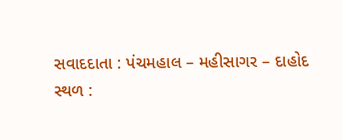સવાદદાતા : પંચમહાલ – મહીસાગર – દાહોદ
સ્થળ :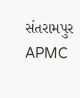સંતરામપુર APMC